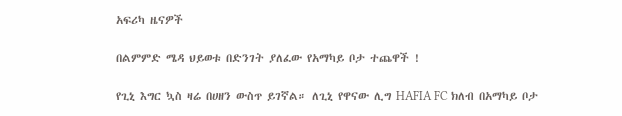አፍሪካ ዜናዎች

በልምምድ ሜዳ ህይወቱ በድንገት ያለፈው የአማካይ ቦታ ተጨዋች !

የጊኒ እግር ኳስ ዛሬ በሀዘን ውስጥ ይገኛል። ለጊኒ የዋናው ሊግ HAFIA FC ክለብ በአማካይ ቦታ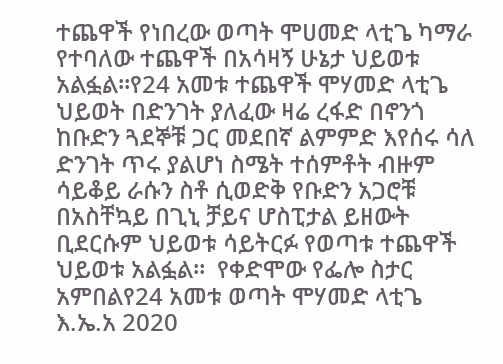ተጨዋች የነበረው ወጣት ሞሀመድ ላቲጌ ካማራ የተባለው ተጨዋች በአሳዛኝ ሁኔታ ህይወቱ አልፏል።የ24 አመቱ ተጨዋች ሞሃመድ ላቲጌ ህይወት በድንገት ያለፈው ዛሬ ረፋድ በኖንጎ ከቡድን ጓደኞቹ ጋር መደበኛ ልምምድ እየሰሩ ሳለ ድንገት ጥሩ ያልሆነ ስሜት ተሰምቶት ብዙም ሳይቆይ ራሱን ስቶ ሲወድቅ የቡድን አጋሮቹ በአስቸኳይ በጊኒ ቻይና ሆስፒታል ይዘውት ቢደርሱም ህይወቱ ሳይትርፉ የወጣቱ ተጨዋች ህይወቱ አልፏል።  የቀድሞው የፌሎ ስታር አምበልየ24 አመቱ ወጣት ሞሃመድ ላቲጌ እ.ኤ.አ 2020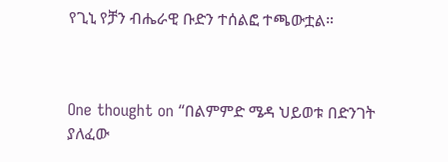የጊኒ የቻን ብሔራዊ ቡድን ተሰልፎ ተጫውቷል።



One thought on “በልምምድ ሜዳ ህይወቱ በድንገት ያለፈው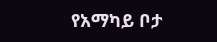የአማካይ ቦታ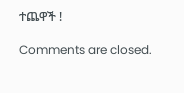ተጨዋች !

Comments are closed.